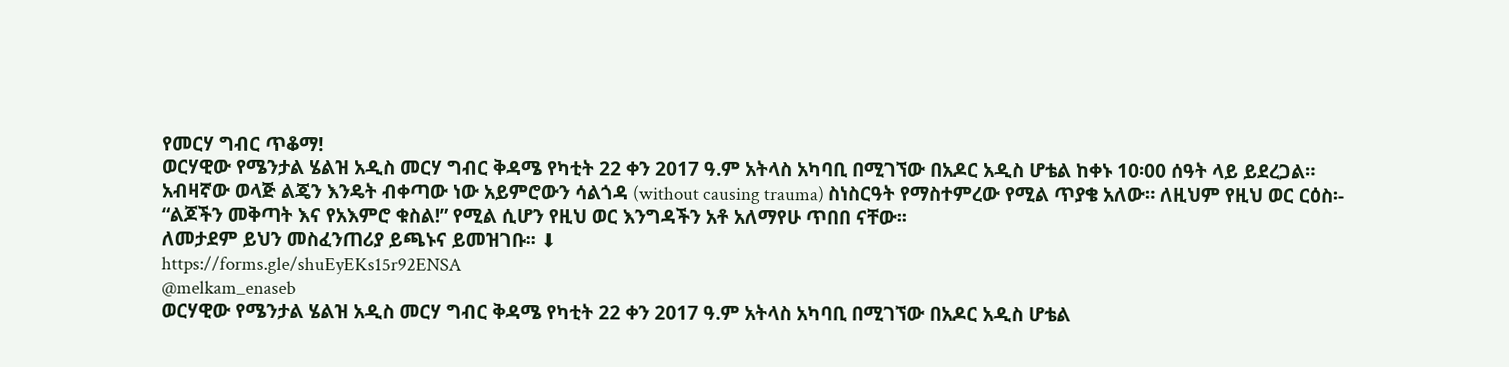የመርሃ ግብር ጥቆማ!
ወርሃዊው የሜንታል ሄልዝ አዲስ መርሃ ግብር ቅዳሜ የካቲት 22 ቀን 2017 ዓ.ም አትላስ አካባቢ በሚገኘው በአዶር አዲስ ሆቴል ከቀኑ 10፡00 ሰዓት ላይ ይደረጋል።
አብዛኛው ወላጅ ልጄን እንዴት ብቀጣው ነው አይምሮውን ሳልጎዳ (without causing trauma) ስነስርዓት የማስተምረው የሚል ጥያቄ አለው። ለዚህም የዚህ ወር ርዕስ፡- “ልጆችን መቅጣት እና የአእምሮ ቁስል!” የሚል ሲሆን የዚህ ወር እንግዳችን አቶ አለማየሁ ጥበበ ናቸው፡፡
ለመታደም ይህን መስፈንጠሪያ ይጫኑና ይመዝገቡ፡፡ ⬇
https://forms.gle/shuEyEKs15r92ENSA
@melkam_enaseb
ወርሃዊው የሜንታል ሄልዝ አዲስ መርሃ ግብር ቅዳሜ የካቲት 22 ቀን 2017 ዓ.ም አትላስ አካባቢ በሚገኘው በአዶር አዲስ ሆቴል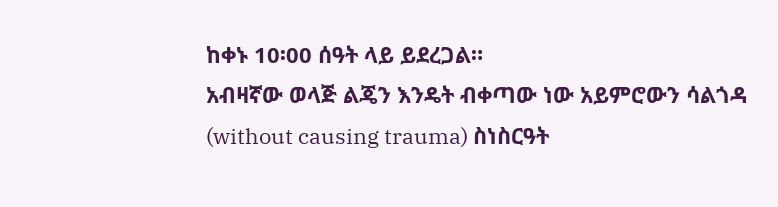ከቀኑ 10፡00 ሰዓት ላይ ይደረጋል።
አብዛኛው ወላጅ ልጄን እንዴት ብቀጣው ነው አይምሮውን ሳልጎዳ (without causing trauma) ስነስርዓት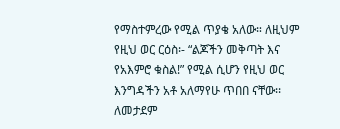የማስተምረው የሚል ጥያቄ አለው። ለዚህም የዚህ ወር ርዕስ፡- “ልጆችን መቅጣት እና የአእምሮ ቁስል!” የሚል ሲሆን የዚህ ወር እንግዳችን አቶ አለማየሁ ጥበበ ናቸው፡፡
ለመታደም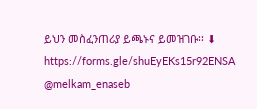ይህን መስፈንጠሪያ ይጫኑና ይመዝገቡ፡፡ ⬇
https://forms.gle/shuEyEKs15r92ENSA
@melkam_enaseb